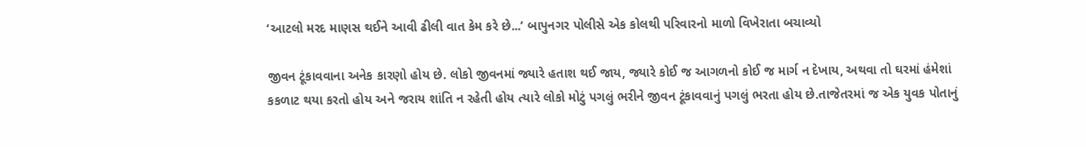‘આટલો મરદ માણસ થઈને આવી ઢીલી વાત કેમ કરે છે...’ બાપુનગર પોલીસે એક કોલથી પરિવારનો માળો વિખેરાતા બચાવ્યો

જીવન ટૂંકાવવાના અનેક કારણો હોય છે. લોકો જીવનમાં જ્યારે હતાશ થઈ જાય, જ્યારે કોઈ જ આગળનો કોઈ જ માર્ગ ન દેખાય, અથવા તો ઘરમાં હંમેશાં કકળાટ થયા કરતો હોય અને જરાય શાંતિ ન રહેતી હોય ત્યારે લોકો મોટું પગલું ભરીને જીવન ટૂંકાવવાનું પગલું ભરતા હોય છે.તાજેતરમાં જ એક યુવક પોતાનું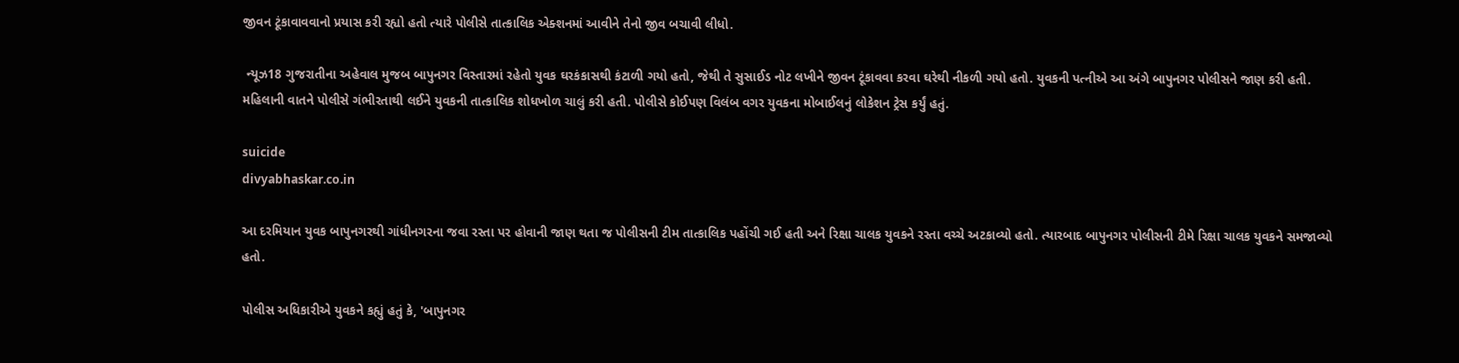જીવન ટૂંકાવાવવાનો પ્રયાસ કરી રહ્યો હતો ત્યારે પોલીસે તાત્કાલિક એક્શનમાં આવીને તેનો જીવ બચાવી લીધો.

 ન્યૂઝ18 ગુજરાતીના અહેવાલ મુજબ બાપુનગર વિસ્તારમાં રહેતો યુવક ઘરકંકાસથી કંટાળી ગયો હતો, જેથી તે સુસાઈડ નોટ લખીને જીવન ટૂંકાવવા કરવા ઘરેથી નીકળી ગયો હતો. યુવકની પત્નીએ આ અંગે બાપુનગર પોલીસને જાણ કરી હતી. મહિલાની વાતને પોલીસે ગંભીરતાથી લઈને યુવકની તાત્કાલિક શોધખોળ ચાલું કરી હતી. પોલીસે કોઈપણ વિલંબ વગર યુવકના મોબાઈલનું લોકેશન ટ્રેસ કર્યું હતું.

suicide
divyabhaskar.co.in

આ દરમિયાન યુવક બાપુનગરથી ગાંધીનગરના જવા રસ્તા પર હોવાની જાણ થતા જ પોલીસની ટીમ તાત્કાલિક પહોંચી ગઈ હતી અને રિક્ષા ચાલક યુવકને રસ્તા વચ્ચે અટકાવ્યો હતો. ત્યારબાદ બાપુનગર પોલીસની ટીમે રિક્ષા ચાલક યુવકને સમજાવ્યો હતો.

પોલીસ અધિકારીએ યુવકને કહ્યું હતું કે, 'બાપુનગર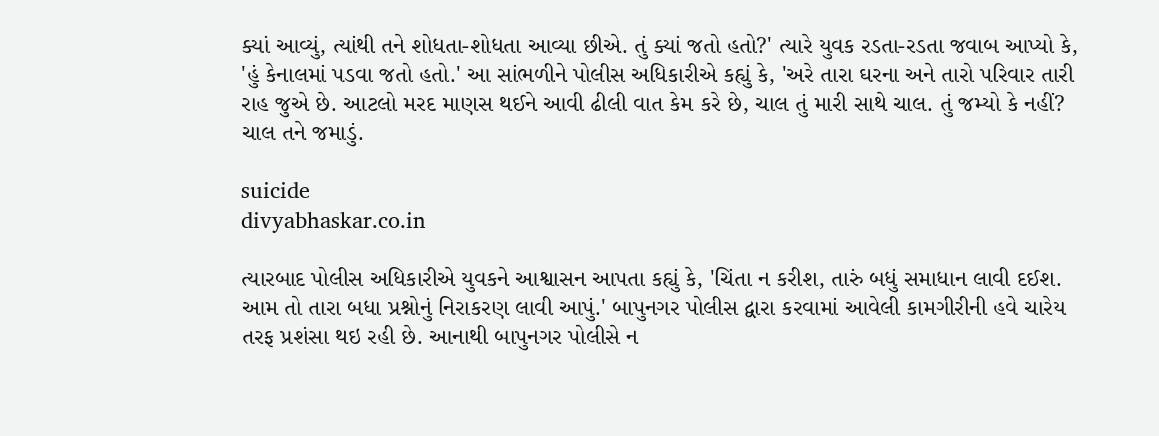ક્યાં આવ્યું, ત્યાંથી તને શોધતા-શોધતા આવ્યા છીએ. તું ક્યાં જતો હતો?' ત્યારે યુવક રડતા-રડતા જવાબ આપ્યો કે, 'હું કેનાલમાં પડવા જતો હતો.' આ સાંભળીને પોલીસ અધિકારીએ કહ્યું કે, 'અરે તારા ઘરના અને તારો પરિવાર તારી રાહ જુએ છે. આટલો મરદ માણસ થઈને આવી ઢીલી વાત કેમ કરે છે, ચાલ તું મારી સાથે ચાલ. તું જમ્યો કે નહીં? ચાલ તને જમાડું.

suicide
divyabhaskar.co.in

ત્યારબાદ પોલીસ અધિકારીએ યુવકને આશ્વાસન આપતા કહ્યું કે, 'ચિંતા ન કરીશ, તારું બધું સમાધાન લાવી દઈશ. આમ તો તારા બધા પ્રશ્નોનું નિરાકરણ લાવી આપું.' બાપુનગર પોલીસ દ્વારા કરવામાં આવેલી કામગીરીની હવે ચારેય તરફ પ્રશંસા થઇ રહી છે. આનાથી બાપુનગર પોલીસે ન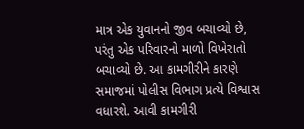માત્ર એક યુવાનનો જીવ બચાવ્યો છે, પરંતુ એક પરિવારનો માળો વિખેરાતો બચાવ્યો છે. આ કામગીરીને કારણે સમાજમાં પોલીસ વિભાગ પ્રત્યે વિશ્વાસ વધારશે. આવી કામગીરી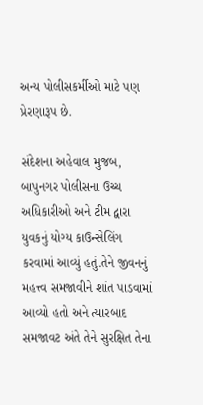અન્ય પોલીસકર્મીઓ માટે પણ પ્રેરણારૂપ છે.

સંદેશના અહેવાલ મુજબ, બાપુનગર પોલીસના ઉચ્ચ અધિકારીઓ અને ટીમ દ્વારા યુવકનું યોગ્ય કાઉન્સેલિંગ કરવામાં આવ્યું હતું.તેને જીવનનું મહત્ત્વ સમજાવીને શાંત પાડવામાં આવ્યો હતો અને ત્યારબાદ સમજાવટ અંતે તેને સુરક્ષિત તેના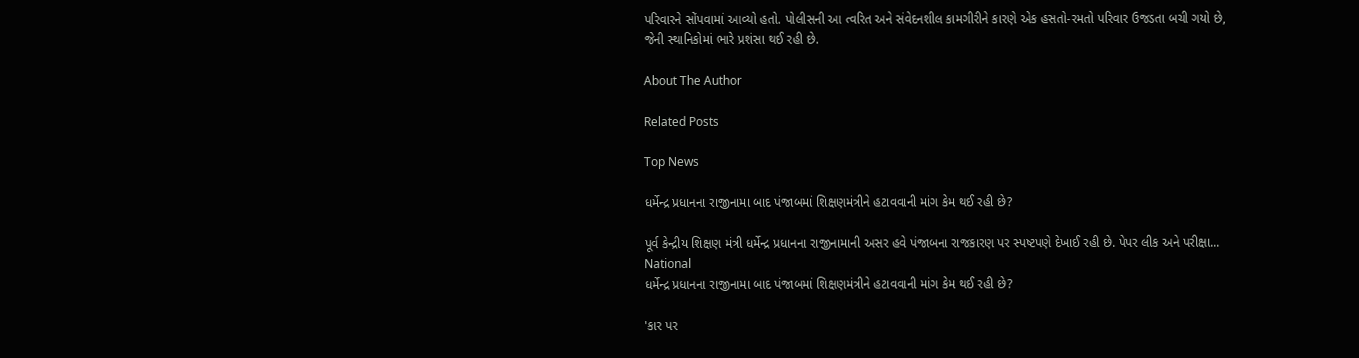પરિવારને સોંપવામાં આવ્યો હતો. પોલીસની આ ત્વરિત અને સંવેદનશીલ કામગીરીને કારણે એક હસતો-રમતો પરિવાર ઉજડતા બચી ગયો છે, જેની સ્થાનિકોમાં ભારે પ્રશંસા થઈ રહી છે.

About The Author

Related Posts

Top News

ધર્મેન્દ્ર પ્રધાનના રાજીનામા બાદ પંજાબમાં શિક્ષણમંત્રીને હટાવવાની માંગ કેમ થઈ રહી છે?

પૂર્વ કેન્દ્રીય શિક્ષણ મંત્રી ધર્મેન્દ્ર પ્રધાનના રાજીનામાની અસર હવે પંજાબના રાજકારણ પર સ્પષ્ટપણે દેખાઈ રહી છે. પેપર લીક અને પરીક્ષા...
National
ધર્મેન્દ્ર પ્રધાનના રાજીનામા બાદ પંજાબમાં શિક્ષણમંત્રીને હટાવવાની માંગ કેમ થઈ રહી છે?

'કાર પર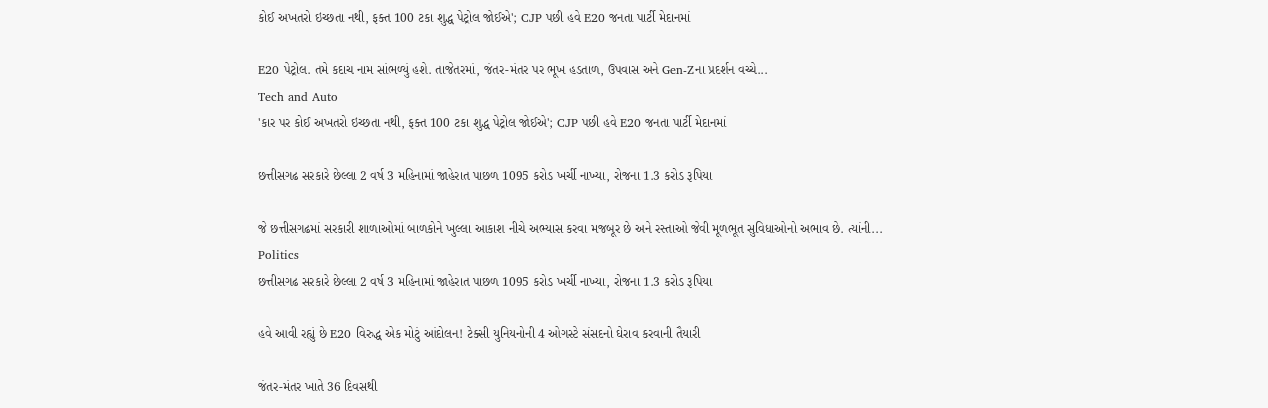કોઈ અખતરો ઇચ્છતા નથી, ફક્ત 100 ટકા શુદ્ધ પેટ્રોલ જોઈએ'; CJP પછી હવે E20 જનતા પાર્ટી મેદાનમાં

E20 પેટ્રોલ. તમે કદાચ નામ સાંભળ્યું હશે. તાજેતરમાં, જંતર-મંતર પર ભૂખ હડતાળ, ઉપવાસ અને Gen-Zના પ્રદર્શન વચ્ચે...
Tech and Auto
'કાર પર કોઈ અખતરો ઇચ્છતા નથી, ફક્ત 100 ટકા શુદ્ધ પેટ્રોલ જોઈએ'; CJP પછી હવે E20 જનતા પાર્ટી મેદાનમાં

છત્તીસગઢ સરકારે છેલ્લા 2 વર્ષ 3 મહિનામાં જાહેરાત પાછળ 1095 કરોડ ખર્ચી નાખ્યા, રોજના 1.3 કરોડ રૂપિયા

જે છત્તીસગઢમાં સરકારી શાળાઓમાં બાળકોને ખુલ્લા આકાશ નીચે અભ્યાસ કરવા મજબૂર છે અને રસ્તાઓ જેવી મૂળભૂત સુવિધાઓનો અભાવ છે. ત્યાંની...
Politics
છત્તીસગઢ સરકારે છેલ્લા 2 વર્ષ 3 મહિનામાં જાહેરાત પાછળ 1095 કરોડ ખર્ચી નાખ્યા, રોજના 1.3 કરોડ રૂપિયા

હવે આવી રહ્યું છે E20 વિરુદ્ધ એક મોટું આંદોલન! ટેક્સી યુનિયનોની 4 ઓગસ્ટે સંસદનો ઘેરાવ કરવાની તૈયારી

જંતર-મંતર ખાતે 36 દિવસથી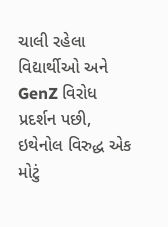ચાલી રહેલા વિદ્યાર્થીઓ અને GenZ વિરોધ પ્રદર્શન પછી, ઇથેનોલ વિરુદ્ધ એક મોટું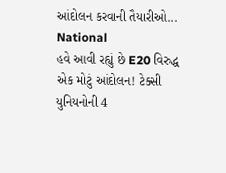આંદોલન કરવાની તૈયારીઓ...
National
હવે આવી રહ્યું છે E20 વિરુદ્ધ એક મોટું આંદોલન! ટેક્સી યુનિયનોની 4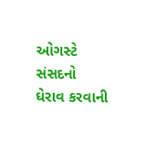ઓગસ્ટે સંસદનો ઘેરાવ કરવાની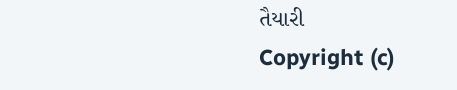તૈયારી
Copyright (c)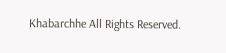Khabarchhe All Rights Reserved.